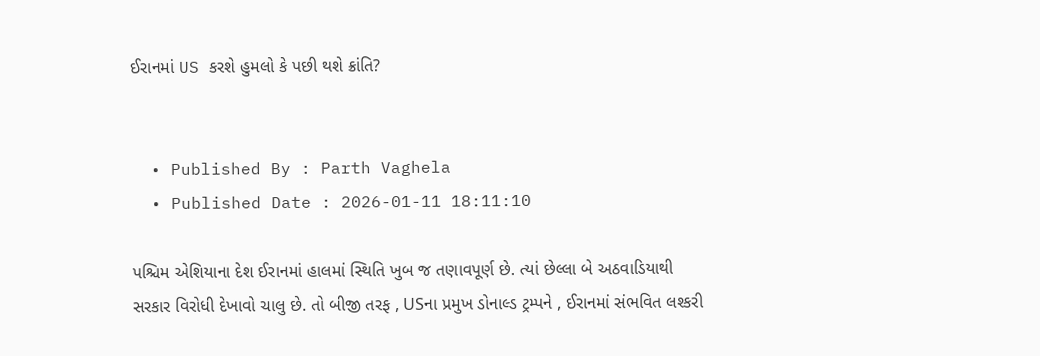ઈરાનમાં US કરશે હુમલો કે પછી થશે ક્રાંતિ?


  • Published By : Parth Vaghela
  • Published Date : 2026-01-11 18:11:10

પશ્ચિમ એશિયાના દેશ ઈરાનમાં હાલમાં સ્થિતિ ખુબ જ તણાવપૂર્ણ છે. ત્યાં છેલ્લા બે અઠવાડિયાથી સરકાર વિરોધી દેખાવો ચાલુ છે. તો બીજી તરફ , USના પ્રમુખ ડોનાલ્ડ ટ્રમ્પને , ઈરાનમાં સંભવિત લશ્કરી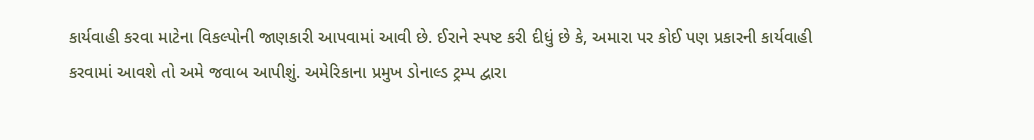કાર્યવાહી કરવા માટેના વિકલ્પોની જાણકારી આપવામાં આવી છે. ઈરાને સ્પષ્ટ કરી દીધું છે કે, અમારા પર કોઈ પણ પ્રકારની કાર્યવાહી કરવામાં આવશે તો અમે જવાબ આપીશું. અમેરિકાના પ્રમુખ ડોનાલ્ડ ટ્રમ્પ દ્વારા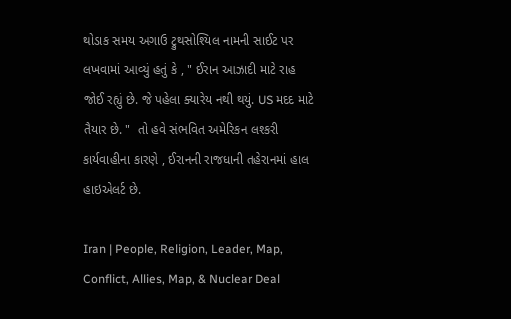થોડાક સમય અગાઉ ટ્રુથસોશ્યિલ નામની સાઈટ પર લખવામાં આવ્યું હતું કે , " ઈરાન આઝાદી માટે રાહ જોઈ રહ્યું છે. જે પહેલા ક્યારેય નથી થયું. US મદદ માટે તૈયાર છે. "  તો હવે સંભવિત અમેરિકન લશ્કરી કાર્યવાહીના કારણે , ઈરાનની રાજધાની તહેરાનમાં હાલ હાઇએલર્ટ છે.

Iran | People, Religion, Leader, Map, Conflict, Allies, Map, & Nuclear Deal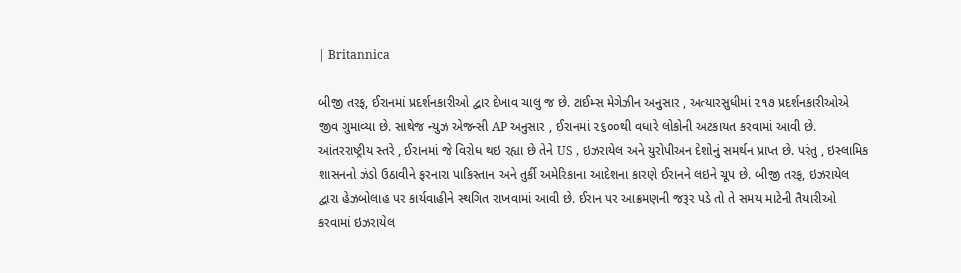| Britannica

બીજી તરફ, ઈરાનમાં પ્રદર્શનકારીઓ દ્વાર દેખાવ ચાલુ જ છે. ટાઈમ્સ મેગેઝીન અનુસાર , અત્યારસુધીમાં ૨૧૭ પ્રદર્શનકારીઓએ જીવ ગુમાવ્યા છે. સાથેજ ન્યુઝ એજન્સી AP અનુસાર , ઈરાનમાં ૨૬૦૦થી વધારે લોકોની અટકાયત કરવામાં આવી છે. આંતરરાષ્ટ્રીય સ્તરે , ઈરાનમાં જે વિરોધ થઇ રહ્યા છે તેને US , ઇઝરાયેલ અને યુરોપીઅન દેશોનું સમર્થન પ્રાપ્ત છે. પરંતુ , ઇસ્લામિક શાસનનો ઝંડો ઉઠાવીને ફરનારા પાકિસ્તાન અને તુર્કી અમેરિકાના આદેશના કારણે ઈરાનને લઇને ચૂપ છે. બીજી તરફ, ઇઝરાયેલ દ્વારા હેઝબોલાહ પર કાર્યવાહીને સ્થગિત રાખવામાં આવી છે. ઈરાન પર આક્રમણની જરૂર પડે તો તે સમય માટેની તૈયારીઓ કરવામાં ઇઝરાયેલ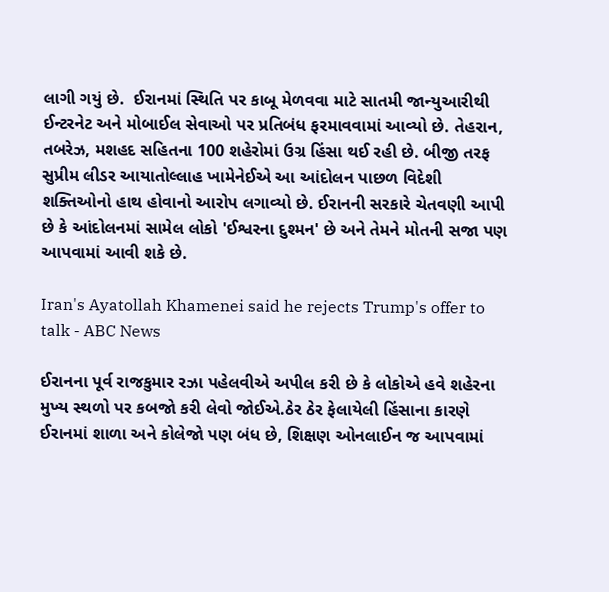લાગી ગયું છે.  ઈરાનમાં સ્થિતિ પર કાબૂ મેળવવા માટે સાતમી જાન્યુઆરીથી ઈન્ટરનેટ અને મોબાઈલ સેવાઓ પર પ્રતિબંધ ફરમાવવામાં આવ્યો છે. તેહરાન, તબરેઝ, મશહદ સહિતના 100 શહેરોમાં ઉગ્ર હિંસા થઈ રહી છે. બીજી તરફ સુપ્રીમ લીડર આયાતોલ્લાહ ખામેનેઈએ આ આંદોલન પાછળ વિદેશી શક્તિઓનો હાથ હોવાનો આરોપ લગાવ્યો છે. ઈરાનની સરકારે ચેતવણી આપી છે કે આંદોલનમાં સામેલ લોકો 'ઈશ્વરના દુશ્મન' છે અને તેમને મોતની સજા પણ આપવામાં આવી શકે છે.

Iran's Ayatollah Khamenei said he rejects Trump's offer to talk - ABC News

ઈરાનના પૂર્વ રાજકુમાર રઝા પહેલવીએ અપીલ કરી છે કે લોકોએ હવે શહેરના મુખ્ય સ્થળો પર કબજો કરી લેવો જોઈએ.ઠેર ઠેર ફેલાયેલી હિંસાના કારણે ઈરાનમાં શાળા અને કોલેજો પણ બંધ છે, શિક્ષણ ઓનલાઈન જ આપવામાં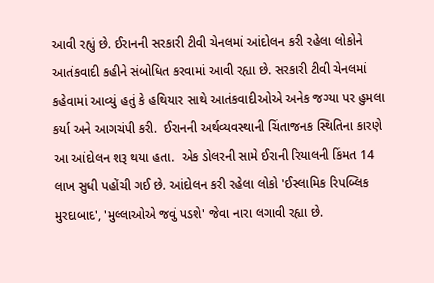આવી રહ્યું છે. ઈરાનની સરકારી ટીવી ચેનલમાં આંદોલન કરી રહેલા લોકોને આતંકવાદી કહીને સંબોધિત કરવામાં આવી રહ્યા છે. સરકારી ટીવી ચેનલમાં કહેવામાં આવ્યું હતું કે હથિયાર સાથે આતંકવાદીઓએ અનેક જગ્યા પર હુમલા કર્યા અને આગચંપી કરી.  ઈરાનની અર્થવ્યવસ્થાની ચિંતાજનક સ્થિતિના કારણે આ આંદોલન શરૂ થયા હતા.  એક ડોલરની સામે ઈરાની રિયાલની કિંમત 14 લાખ સુધી પહોંચી ગઈ છે. આંદોલન કરી રહેલા લોકો 'ઈસ્લામિક રિપબ્લિક મુરદાબાદ', 'મુલ્લાઓએ જવું પડશે' જેવા નારા લગાવી રહ્યા છે.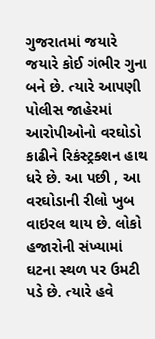ગુજરાતમાં જયારે જયારે કોઈ ગંભીર ગુના બને છે. ત્યારે આપણી પોલીસ જાહેરમાં આરોપીઓનો વરઘોડો કાઢીને રિકંસ્ટ્રક્શન હાથ ધરે છે. આ પછી , આ વરઘોડાની રીલો ખુબ વાઇરલ થાય છે. લોકો હજારોની સંખ્યામાં ઘટના સ્થળ પર ઉમટી પડે છે. ત્યારે હવે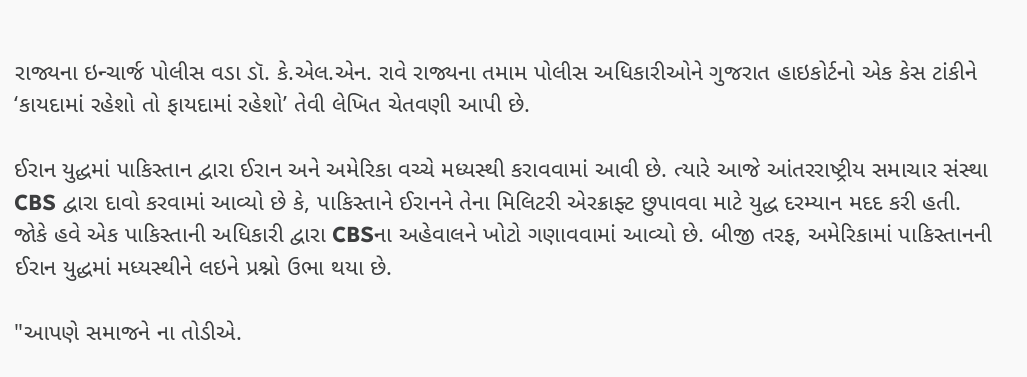રાજ્યના ઇન્ચાર્જ પોલીસ વડા ડૉ. કે.એલ.એન. રાવે રાજ્યના તમામ પોલીસ અધિકારીઓને ગુજરાત હાઇકોર્ટનો એક કેસ ટાંકીને ‘કાયદામાં રહેશો તો ફાયદામાં રહેશો’ તેવી લેખિત ચેતવણી આપી છે.

ઈરાન યુદ્ધમાં પાકિસ્તાન દ્વારા ઈરાન અને અમેરિકા વચ્ચે મધ્યસ્થી કરાવવામાં આવી છે. ત્યારે આજે આંતરરાષ્ટ્રીય સમાચાર સંસ્થા CBS દ્વારા દાવો કરવામાં આવ્યો છે કે, પાકિસ્તાને ઈરાનને તેના મિલિટરી એરક્રાફ્ટ છુપાવવા માટે યુદ્ધ દરમ્યાન મદદ કરી હતી. જોકે હવે એક પાકિસ્તાની અધિકારી દ્વારા CBSના અહેવાલને ખોટો ગણાવવામાં આવ્યો છે. બીજી તરફ, અમેરિકામાં પાકિસ્તાનની ઈરાન યુદ્ધમાં મધ્યસ્થીને લઇને પ્રશ્નો ઉભા થયા છે.

"આપણે સમાજને ના તોડીએ.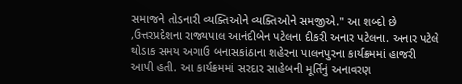સમાજને તોડનારી વ્યક્તિઓને વ્યક્તિઓને સમજીએ." આ શબ્દો છે ,ઉત્તરપ્રદેશના રાજ્યપાલ આનંદીબેન પટેલના દીકરી અનાર પટેલના. અનાર પટેલે થોડાક સમય અગાઉ બનાસકાંઠાના શહેરના પાલનપુરના કાર્યક્રમમાં હાજરી આપી હતી. આ કાર્યક્રમમાં સરદાર સાહેબની મૂર્તિનું અનાવરણ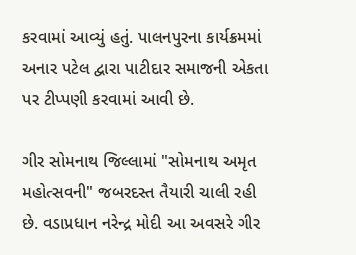કરવામાં આવ્યું હતું. પાલનપુરના કાર્યક્રમમાં અનાર પટેલ દ્વારા પાટીદાર સમાજની એકતા પર ટીપ્પણી કરવામાં આવી છે.

ગીર સોમનાથ જિલ્લામાં "સોમનાથ અમૃત મહોત્સવની" જબરદસ્ત તૈયારી ચાલી રહી છે. વડાપ્રધાન નરેન્દ્ર મોદી આ અવસરે ગીર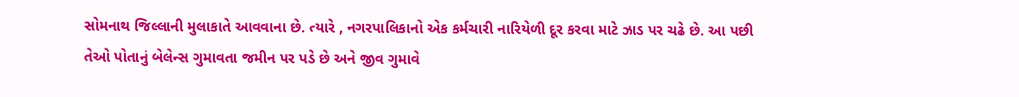સોમનાથ જિલ્લાની મુલાકાતે આવવાના છે. ત્યારે , નગરપાલિકાનો એક કર્મચારી નારિયેળી દૂર કરવા માટે ઝાડ પર ચઢે છે. આ પછી તેઓ પોતાનું બેલેન્સ ગુમાવતા જમીન પર પડે છે અને જીવ ગુમાવે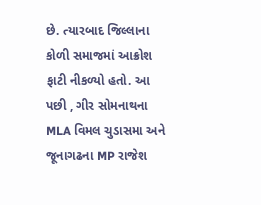છે. ત્યારબાદ જિલ્લાના કોળી સમાજમાં આક્રોશ ફાટી નીકળ્યો હતો. આ પછી , ગીર સોમનાથના MLA વિમલ ચુડાસમા અને જૂનાગઢના MP રાજેશ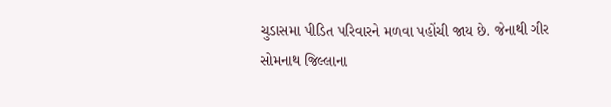ચુડાસમા પીડિત પરિવારને મળવા પહોંચી જાય છે. જેનાથી ગીર સોમનાથ જિલ્લાના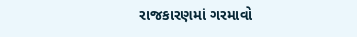રાજકારણમાં ગરમાવો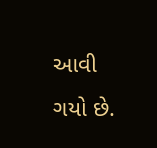આવી ગયો છે.